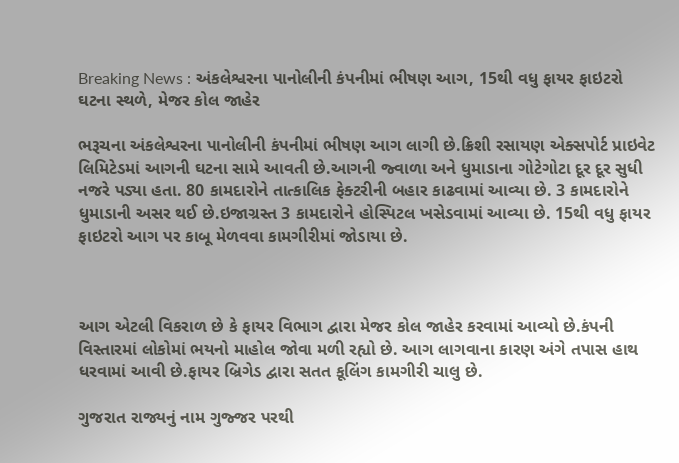Breaking News : અંકલેશ્વરના પાનોલીની કંપનીમાં ભીષણ આગ, 15થી વધુ ફાયર ફાઇટરો ઘટના સ્થળે, મેજર કોલ જાહેર

ભરૂચના અંકલેશ્વરના પાનોલીની કંપનીમાં ભીષણ આગ લાગી છે.ક્રિશી રસાયણ એક્સપોર્ટ પ્રાઇવેટ લિમિટેડમાં આગની ઘટના સામે આવતી છે.આગની જ્વાળા અને ધુમાડાના ગોટેગોટા દૂર દૂર સુધી નજરે પડ્યા હતા. 80 કામદારોને તાત્કાલિક ફેક્ટરીની બહાર કાઢવામાં આવ્યા છે. 3 કામદારોને ધુમાડાની અસર થઈ છે.ઇજાગ્રસ્ત 3 કામદારોને હોસ્પિટલ ખસેડવામાં આવ્યા છે. 15થી વધુ ફાયર ફાઇટરો આગ પર કાબૂ મેળવવા કામગીરીમાં જોડાયા છે.



આગ એટલી વિકરાળ છે કે ફાયર વિભાગ દ્વારા મેજર કોલ જાહેર કરવામાં આવ્યો છે.કંપની વિસ્તારમાં લોકોમાં ભયનો માહોલ જોવા મળી રહ્યો છે. આગ લાગવાના કારણ અંગે તપાસ હાથ ધરવામાં આવી છે.ફાયર બ્રિગેડ દ્વારા સતત કૂલિંગ કામગીરી ચાલુ છે.

ગુજરાત રાજ્યનું નામ ગુજ્જર પરથી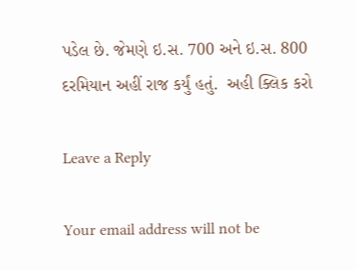પડેલ છે. જેમણે ઇ.સ. 700 અને ઇ.સ. 800 દરમિયાન અહીં રાજ કર્યું હતું.  અહી ક્લિક કરો

Leave a Reply

Your email address will not be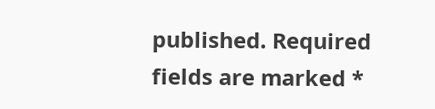published. Required fields are marked *